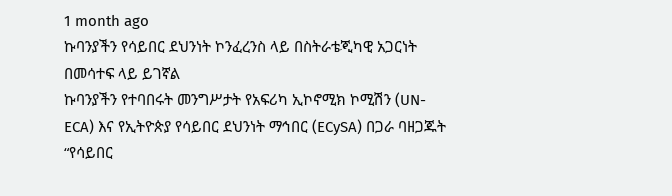1 month ago
ኩባንያችን የሳይበር ደህንነት ኮንፈረንስ ላይ በስትራቴጂካዊ አጋርነት በመሳተፍ ላይ ይገኛል
ኩባንያችን የተባበሩት መንግሥታት የአፍሪካ ኢኮኖሚክ ኮሚሽን (UN-ECA) እና የኢትዮጵያ የሳይበር ደህንነት ማኅበር (ECySA) በጋራ ባዘጋጁት “የሳይበር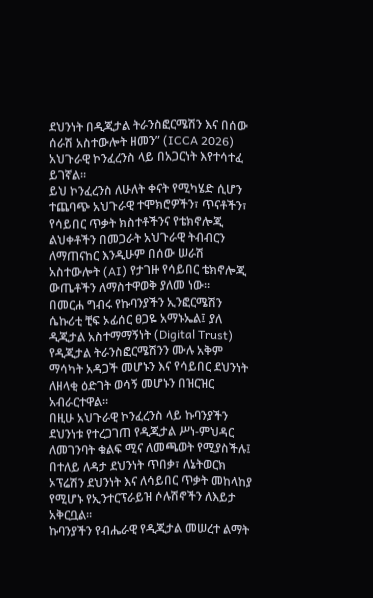ደህንነት በዲጂታል ትራንስፎርሜሽን እና በሰው ሰራሽ አስተውሎት ዘመን” (ICCA 2026) አህጉራዊ ኮንፈረንስ ላይ በአጋርነት እየተሳተፈ ይገኛል።
ይህ ኮንፈረንስ ለሁለት ቀናት የሚካሄድ ሲሆን ተጨባጭ አህጉራዊ ተሞክሮዎችን፣ ጥናቶችን፣ የሳይበር ጥቃት ክስተቶችንና የቴክኖሎጂ ልህቀቶችን በመጋራት አህጉራዊ ትብብርን ለማጠናከር እንዲሁም በሰው ሠራሽ አስተውሎት (AI) የታገዙ የሳይበር ቴክኖሎጂ ውጤቶችን ለማስተዋወቅ ያለመ ነው።
በመርሐ ግብሩ የኩባንያችን ኢንፎርሜሽን ሴኩሪቲ ቺፍ ኦፊሰር ፀጋዬ አማኑኤል፤ ያለ ዲጂታል አስተማማኝነት (Digital Trust) የዲጂታል ትራንስፎርሜሽንን ሙሉ አቅም ማሳካት አዳጋች መሆኑን እና የሳይበር ደህንነት ለዘላቂ ዕድገት ወሳኝ መሆኑን በዝርዝር አብራርተዋል።
በዚሁ አህጉራዊ ኮንፈረንስ ላይ ኩባንያችን ደህንነቱ የተረጋገጠ የዲጂታል ሥነ-ምህዳር ለመገንባት ቁልፍ ሚና ለመጫወት የሚያስችሉ፤ በተለይ ለዳታ ደህንነት ጥበቃ፣ ለኔትወርክ ኦፕሬሽን ደህንነት እና ለሳይበር ጥቃት መከላከያ የሚሆኑ የኢንተርፕራይዝ ሶሉሽኖችን ለእይታ አቅርቧል።
ኩባንያችን የብሔራዊ የዲጂታል መሠረተ ልማት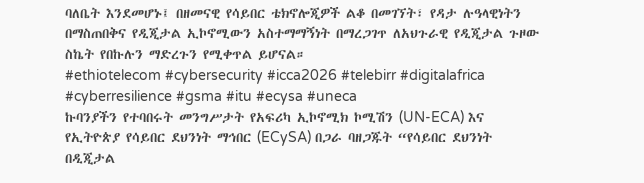ባለቤት እንደመሆኑ፤ በዘመናዊ የሳይበር ቴክኖሎጂዎች ልቆ በመገኘት፣ የዳታ ሉዓላዊነትን በማስጠበቅና የዲጂታል ኢኮኖሚውን አስተማማኝነት በማረጋገጥ ለአህጉራዊ የዲጂታል ጉዞው ስኬት የበኩሉን ማድረጉን የሚቀጥል ይሆናል።
#ethiotelecom #cybersecurity #icca2026 #telebirr #digitalafrica #cyberresilience #gsma #itu #ecysa #uneca
ኩባንያችን የተባበሩት መንግሥታት የአፍሪካ ኢኮኖሚክ ኮሚሽን (UN-ECA) እና የኢትዮጵያ የሳይበር ደህንነት ማኅበር (ECySA) በጋራ ባዘጋጁት “የሳይበር ደህንነት በዲጂታል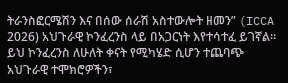ትራንስፎርሜሽን እና በሰው ሰራሽ አስተውሎት ዘመን” (ICCA 2026) አህጉራዊ ኮንፈረንስ ላይ በአጋርነት እየተሳተፈ ይገኛል።
ይህ ኮንፈረንስ ለሁለት ቀናት የሚካሄድ ሲሆን ተጨባጭ አህጉራዊ ተሞክሮዎችን፣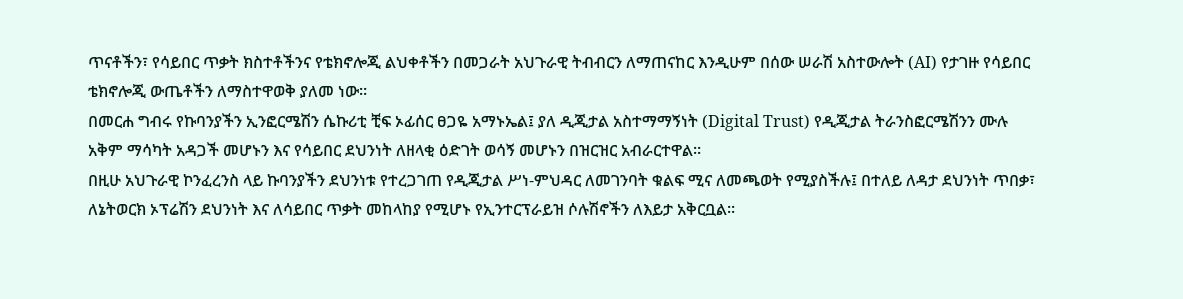ጥናቶችን፣ የሳይበር ጥቃት ክስተቶችንና የቴክኖሎጂ ልህቀቶችን በመጋራት አህጉራዊ ትብብርን ለማጠናከር እንዲሁም በሰው ሠራሽ አስተውሎት (AI) የታገዙ የሳይበር ቴክኖሎጂ ውጤቶችን ለማስተዋወቅ ያለመ ነው።
በመርሐ ግብሩ የኩባንያችን ኢንፎርሜሽን ሴኩሪቲ ቺፍ ኦፊሰር ፀጋዬ አማኑኤል፤ ያለ ዲጂታል አስተማማኝነት (Digital Trust) የዲጂታል ትራንስፎርሜሽንን ሙሉ አቅም ማሳካት አዳጋች መሆኑን እና የሳይበር ደህንነት ለዘላቂ ዕድገት ወሳኝ መሆኑን በዝርዝር አብራርተዋል።
በዚሁ አህጉራዊ ኮንፈረንስ ላይ ኩባንያችን ደህንነቱ የተረጋገጠ የዲጂታል ሥነ-ምህዳር ለመገንባት ቁልፍ ሚና ለመጫወት የሚያስችሉ፤ በተለይ ለዳታ ደህንነት ጥበቃ፣ ለኔትወርክ ኦፕሬሽን ደህንነት እና ለሳይበር ጥቃት መከላከያ የሚሆኑ የኢንተርፕራይዝ ሶሉሽኖችን ለእይታ አቅርቧል።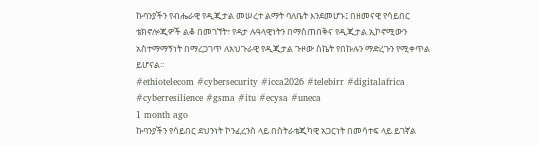ኩባንያችን የብሔራዊ የዲጂታል መሠረተ ልማት ባለቤት እንደመሆኑ፤ በዘመናዊ የሳይበር ቴክኖሎጂዎች ልቆ በመገኘት፣ የዳታ ሉዓላዊነትን በማስጠበቅና የዲጂታል ኢኮኖሚውን አስተማማኝነት በማረጋገጥ ለአህጉራዊ የዲጂታል ጉዞው ስኬት የበኩሉን ማድረጉን የሚቀጥል ይሆናል።
#ethiotelecom #cybersecurity #icca2026 #telebirr #digitalafrica #cyberresilience #gsma #itu #ecysa #uneca
1 month ago
ኩባንያችን የሳይበር ደህንነት ኮንፈረንስ ላይ በስትራቴጂካዊ አጋርነት በመሳተፍ ላይ ይገኛል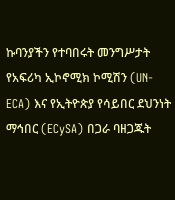ኩባንያችን የተባበሩት መንግሥታት የአፍሪካ ኢኮኖሚክ ኮሚሽን (UN-ECA) እና የኢትዮጵያ የሳይበር ደህንነት ማኅበር (ECySA) በጋራ ባዘጋጁት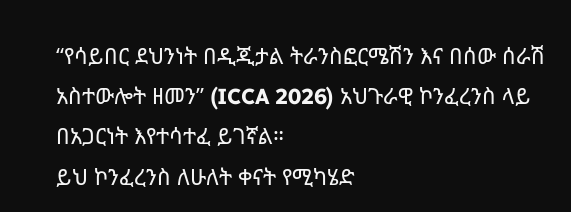“የሳይበር ደህንነት በዲጂታል ትራንስፎርሜሽን እና በሰው ሰራሽ አስተውሎት ዘመን” (ICCA 2026) አህጉራዊ ኮንፈረንስ ላይ በአጋርነት እየተሳተፈ ይገኛል።
ይህ ኮንፈረንስ ለሁለት ቀናት የሚካሄድ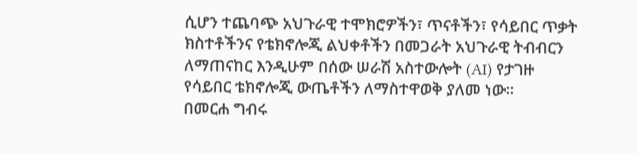ሲሆን ተጨባጭ አህጉራዊ ተሞክሮዎችን፣ ጥናቶችን፣ የሳይበር ጥቃት ክስተቶችንና የቴክኖሎጂ ልህቀቶችን በመጋራት አህጉራዊ ትብብርን ለማጠናከር እንዲሁም በሰው ሠራሽ አስተውሎት (AI) የታገዙ የሳይበር ቴክኖሎጂ ውጤቶችን ለማስተዋወቅ ያለመ ነው።
በመርሐ ግብሩ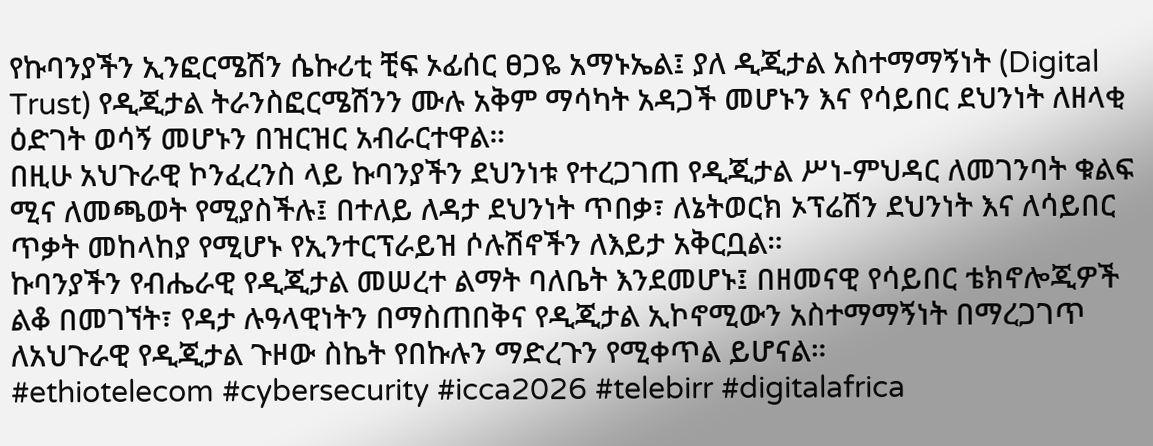የኩባንያችን ኢንፎርሜሽን ሴኩሪቲ ቺፍ ኦፊሰር ፀጋዬ አማኑኤል፤ ያለ ዲጂታል አስተማማኝነት (Digital Trust) የዲጂታል ትራንስፎርሜሽንን ሙሉ አቅም ማሳካት አዳጋች መሆኑን እና የሳይበር ደህንነት ለዘላቂ ዕድገት ወሳኝ መሆኑን በዝርዝር አብራርተዋል።
በዚሁ አህጉራዊ ኮንፈረንስ ላይ ኩባንያችን ደህንነቱ የተረጋገጠ የዲጂታል ሥነ-ምህዳር ለመገንባት ቁልፍ ሚና ለመጫወት የሚያስችሉ፤ በተለይ ለዳታ ደህንነት ጥበቃ፣ ለኔትወርክ ኦፕሬሽን ደህንነት እና ለሳይበር ጥቃት መከላከያ የሚሆኑ የኢንተርፕራይዝ ሶሉሽኖችን ለእይታ አቅርቧል።
ኩባንያችን የብሔራዊ የዲጂታል መሠረተ ልማት ባለቤት እንደመሆኑ፤ በዘመናዊ የሳይበር ቴክኖሎጂዎች ልቆ በመገኘት፣ የዳታ ሉዓላዊነትን በማስጠበቅና የዲጂታል ኢኮኖሚውን አስተማማኝነት በማረጋገጥ ለአህጉራዊ የዲጂታል ጉዞው ስኬት የበኩሉን ማድረጉን የሚቀጥል ይሆናል።
#ethiotelecom #cybersecurity #icca2026 #telebirr #digitalafrica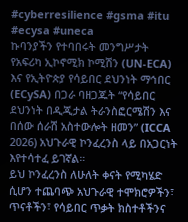#cyberresilience #gsma #itu #ecysa #uneca
ኩባንያችን የተባበሩት መንግሥታት የአፍሪካ ኢኮኖሚክ ኮሚሽን (UN-ECA) እና የኢትዮጵያ የሳይበር ደህንነት ማኅበር (ECySA) በጋራ ባዘጋጁት “የሳይበር ደህንነት በዲጂታል ትራንስፎርሜሽን እና በሰው ሰራሽ አስተውሎት ዘመን” (ICCA 2026) አህጉራዊ ኮንፈረንስ ላይ በአጋርነት እየተሳተፈ ይገኛል።
ይህ ኮንፈረንስ ለሁለት ቀናት የሚካሄድ ሲሆን ተጨባጭ አህጉራዊ ተሞክሮዎችን፣ ጥናቶችን፣ የሳይበር ጥቃት ክስተቶችንና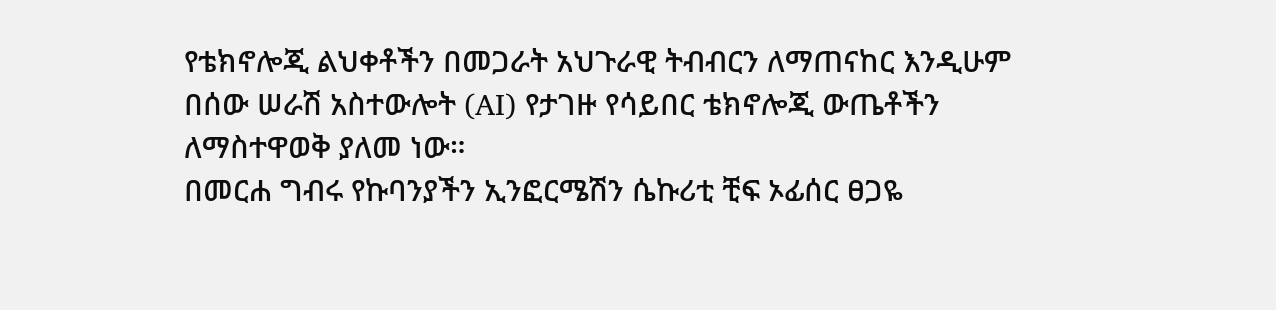የቴክኖሎጂ ልህቀቶችን በመጋራት አህጉራዊ ትብብርን ለማጠናከር እንዲሁም በሰው ሠራሽ አስተውሎት (AI) የታገዙ የሳይበር ቴክኖሎጂ ውጤቶችን ለማስተዋወቅ ያለመ ነው።
በመርሐ ግብሩ የኩባንያችን ኢንፎርሜሽን ሴኩሪቲ ቺፍ ኦፊሰር ፀጋዬ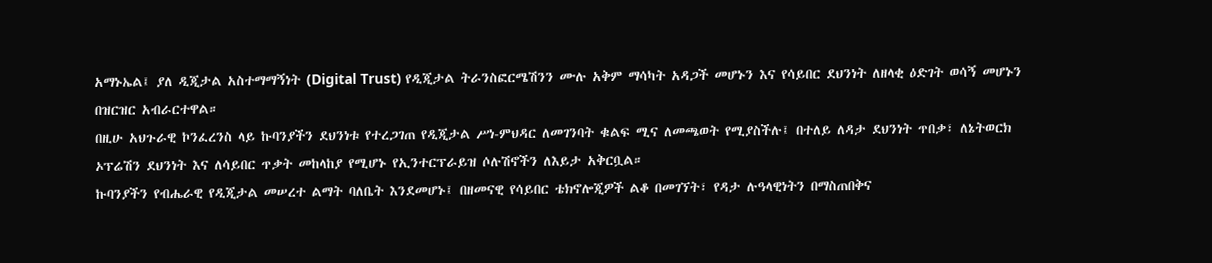አማኑኤል፤ ያለ ዲጂታል አስተማማኝነት (Digital Trust) የዲጂታል ትራንስፎርሜሽንን ሙሉ አቅም ማሳካት አዳጋች መሆኑን እና የሳይበር ደህንነት ለዘላቂ ዕድገት ወሳኝ መሆኑን በዝርዝር አብራርተዋል።
በዚሁ አህጉራዊ ኮንፈረንስ ላይ ኩባንያችን ደህንነቱ የተረጋገጠ የዲጂታል ሥነ-ምህዳር ለመገንባት ቁልፍ ሚና ለመጫወት የሚያስችሉ፤ በተለይ ለዳታ ደህንነት ጥበቃ፣ ለኔትወርክ ኦፕሬሽን ደህንነት እና ለሳይበር ጥቃት መከላከያ የሚሆኑ የኢንተርፕራይዝ ሶሉሽኖችን ለእይታ አቅርቧል።
ኩባንያችን የብሔራዊ የዲጂታል መሠረተ ልማት ባለቤት እንደመሆኑ፤ በዘመናዊ የሳይበር ቴክኖሎጂዎች ልቆ በመገኘት፣ የዳታ ሉዓላዊነትን በማስጠበቅና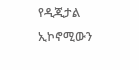የዲጂታል ኢኮኖሚውን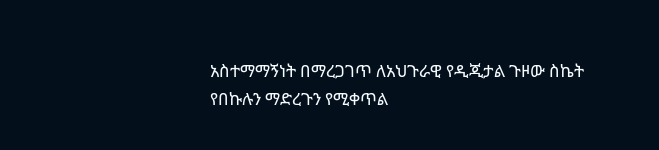አስተማማኝነት በማረጋገጥ ለአህጉራዊ የዲጂታል ጉዞው ስኬት የበኩሉን ማድረጉን የሚቀጥል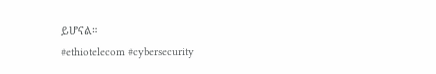ይሆናል።
#ethiotelecom #cybersecurity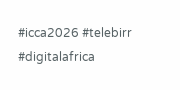#icca2026 #telebirr #digitalafrica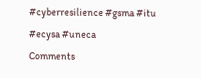#cyberresilience #gsma #itu #ecysa #uneca
Comments